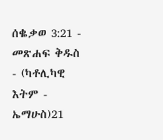ሰቈቃወ 3:21 - መጽሐፍ ቅዱስ - (ካቶሊካዊ እትም - ኤማሁስ)21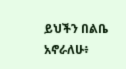ይህችን በልቤ አኖራለሁ፥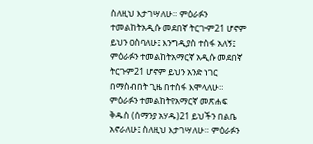ስለዚህ እታገሣለሁ። ምዕራፉን ተመልከትአዲሱ መደበኛ ትርጒም21 ሆኖም ይህን ዐስባለሁ፤ እንግዲያስ ተስፋ አለኝ፤ ምዕራፉን ተመልከትአማርኛ አዲሱ መደበኛ ትርጉም21 ሆኖም ይህን አንድ ነገር በማስብበት ጊዜ በተስፋ እሞላለሁ። ምዕራፉን ተመልከትየአማርኛ መጽሐፍ ቅዱስ (ሰማንያ አሃዱ)21 ይህችን በልቤ አኖራለሁ፤ ስለዚህ እታገሣለሁ። ምዕራፉን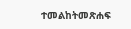ተመልከትመጽሐፍ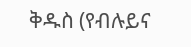ቅዱስ (የብሉይና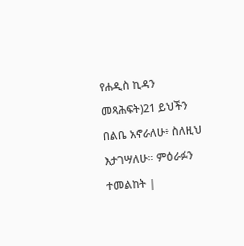የሐዲስ ኪዳን መጻሕፍት)21 ይህችን በልቤ አኖራለሁ፥ ስለዚህ እታገሣለሁ። ምዕራፉን ተመልከት |